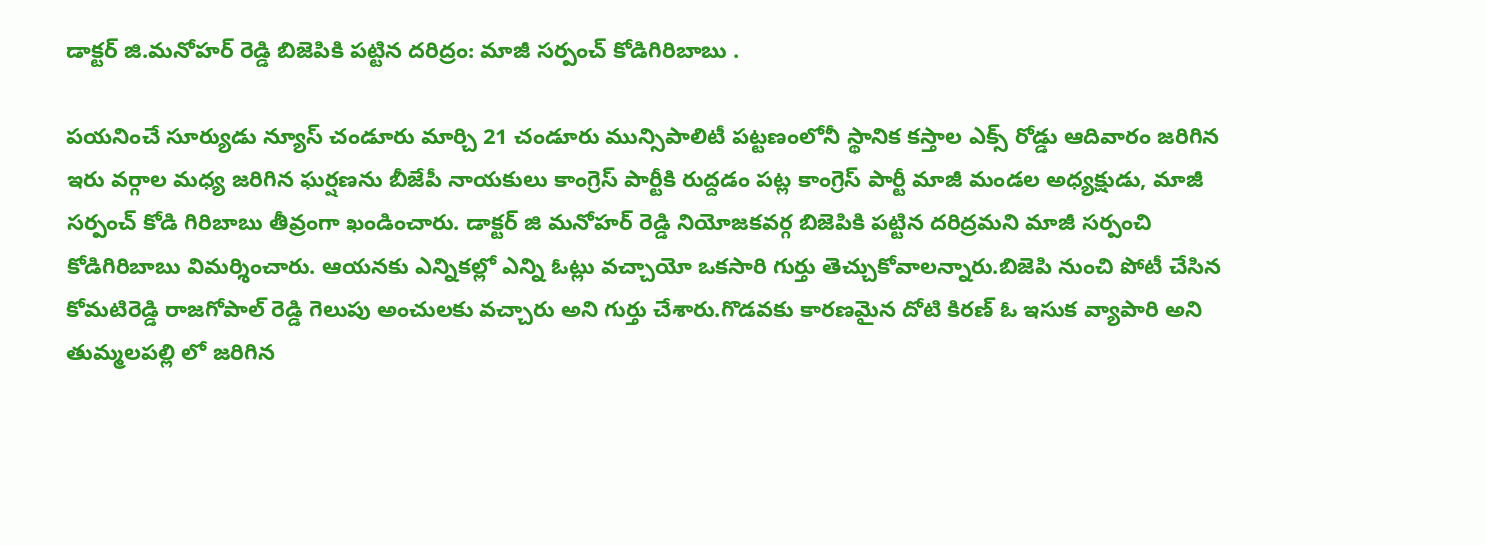డాక్టర్ జి.మనోహర్ రెడ్డి బిజెపికి పట్టిన దరిద్రం: మాజీ సర్పంచ్ కోడిగిరిబాబు .

పయనించే సూర్యుడు న్యూస్ చండూరు మార్చి 21 చండూరు మున్సిపాలిటీ పట్టణంలోనీ స్థానిక కస్తాల ఎక్స్ రోడ్డు ఆదివారం జరిగిన ఇరు వర్గాల మధ్య జరిగిన ఘర్షణను బీజేపీ నాయకులు కాంగ్రెస్ పార్టీకి రుద్దడం పట్ల కాంగ్రెస్ పార్టీ మాజీ మండల అధ్యక్షుడు, మాజీ సర్పంచ్ కోడి గిరిబాబు తీవ్రంగా ఖండించారు. డాక్టర్ జి మనోహర్ రెడ్డి నియోజకవర్గ బిజెపికి పట్టిన దరిద్రమని మాజీ సర్పంచి కోడిగిరిబాబు విమర్శించారు. ఆయనకు ఎన్నికల్లో ఎన్ని ఓట్లు వచ్చాయో ఒకసారి గుర్తు తెచ్చుకోవాలన్నారు.బిజెపి నుంచి పోటీ చేసిన కోమటిరెడ్డి రాజగోపాల్ రెడ్డి గెలుపు అంచులకు వచ్చారు అని గుర్తు చేశారు.గొడవకు కారణమైన దోటి కిరణ్ ఓ ఇసుక వ్యాపారి అని తుమ్మలపల్లి లో జరిగిన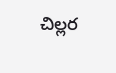చిల్లర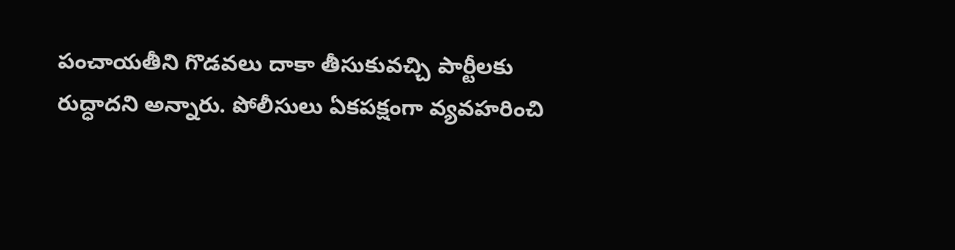పంచాయతీని గొడవలు దాకా తీసుకువచ్చి పార్టీలకు రుద్ధాదని అన్నారు. పోలీసులు ఏకపక్షంగా వ్యవహరించి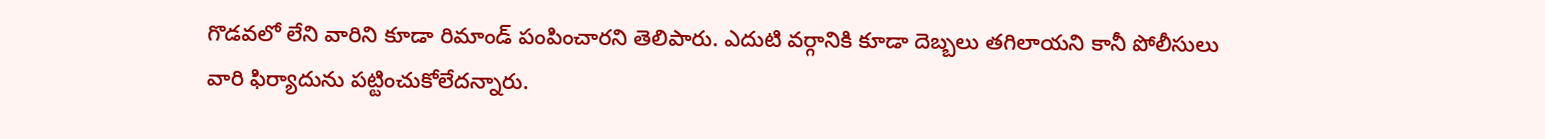గొడవలో లేని వారిని కూడా రిమాండ్ పంపించారని తెలిపారు. ఎదుటి వర్గానికి కూడా దెబ్బలు తగిలాయని కానీ పోలీసులు వారి ఫిర్యాదును పట్టించుకోలేదన్నారు.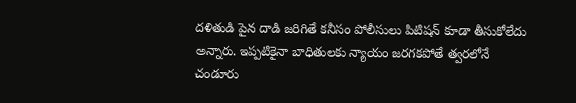దళితుడి పైన దాడి జరిగితే కనీసం పోలీసులు పిటిషన్ కూడా తీసుకోలేదు అన్నారు. ఇప్పటికైనా బాధితులకు న్యాయం జరగకపోతే త్వరలోనే చండూరు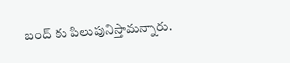బంద్ కు పిలుపునిస్తామన్నారు.